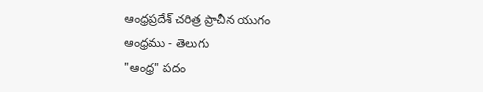ఆంధ్రప్రదేశ్ చరిత్ర ప్రాచీన యుగం
ఆంధ్రము - తెలుగు
"ఆంధ్ర" పదం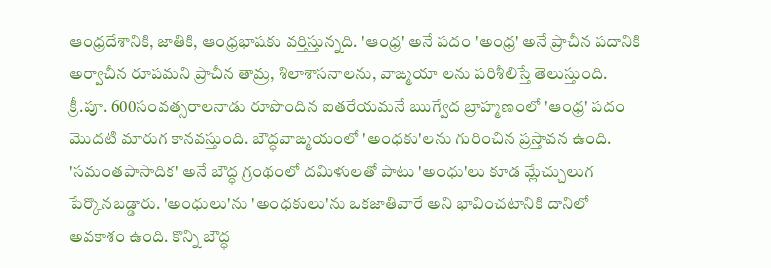ఆంధ్రదేశానికి, జాతికి, ఆంధ్రభాషకు వర్తిస్తున్నది. 'ఆంధ్ర' అనే పదం 'అంధ్ర' అనే ప్రాచీన పదానికి అర్వాచీన రూపమని ప్రాచీన తామ్ర, శిలాశాసనాలను, వాఙ్మయా లను పరిశీలిస్తే తెలుస్తుంది.
క్రీ.పూ. 600సంవత్సరాలనాడు రూపొందిన ఐతరేయమనే ఋగ్వేద బ్రాహ్మణంలో 'ఆంధ్ర' పదం మొదటి మారుగ కానవస్తుంది. బౌద్ధవాఙ్మయంలో 'అంధకు'లను గురించిన ప్రస్తావన ఉంది. 'సమంతపాసాదిక' అనే బౌద్ధ గ్రంథంలో దమిళులతో పాటు 'అంధు'లు కూడ మ్లేచ్చులుగ పేర్కొనబడ్డారు. 'అంధులు'ను 'అంధకులు'ను ఒకజాతివారే అని భావించటానికి దానిలో అవకాశం ఉంది. కొన్ని బౌద్ధ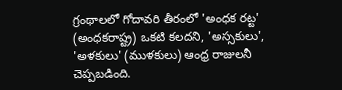గ్రంథాలలో గోదావరి తీరంలో 'అంధక రట్ట' (అంధకరాష్ట్ర) ఒకటి కలదని, 'అస్సకులు', 'అళకులు' (ముళకులు) ఆంధ్ర రాజులనీ చెప్పబడింది.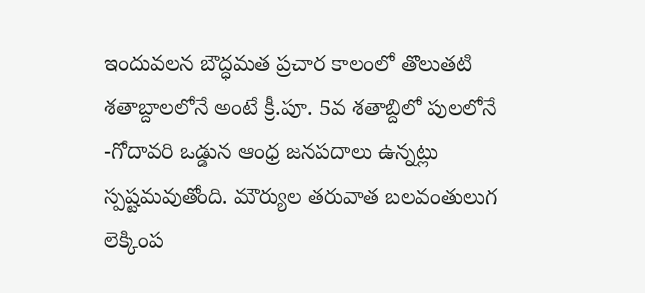ఇందువలన బౌద్ధమత ప్రచార కాలంలో తొలుతటి శతాబ్దాలలోనే అంటే క్రీ.పూ. 5వ శతాబ్దిలో పులలోనే -గోదావరి ఒడ్డున ఆంధ్ర జనపదాలు ఉన్నట్లు స్పష్టమవుతోంది. మౌర్యుల తరువాత బలవంతులుగ లెక్కింప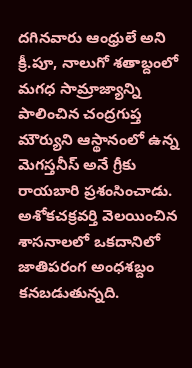దగినవారు ఆంధ్రులే అని క్రీ.పూ, నాలుగో శతాబ్దంలో మగధ సామ్రాజ్యాన్ని పాలించిన చంద్రగుప్త మౌర్యుని ఆస్థానంలో ఉన్న మెగస్తనీస్ అనే గ్రీకు రాయబారి ప్రశంసించాడు. అశోకచక్రవర్తి వెలయించిన శాసనాలలో ఒకదానిలో జాతిపరంగ అంధశబ్దం కనబడుతున్నది.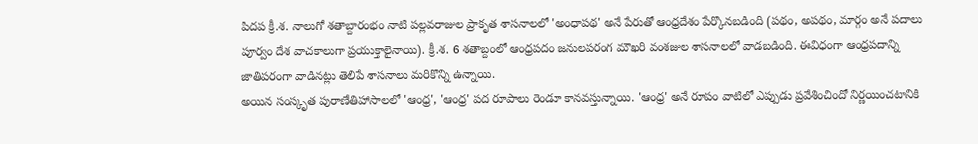పిదప క్రీ.శ. నాలుగో శతాబ్దారంభం నాటి పల్లవరాజుల ప్రాకృత శాసనాలలో 'అంధాపథ' అనే పేరుతో ఆంధ్రదేశం పేర్కొనబడింది (పథం, అపథం, మార్గం అనే పదాలు పూర్వం దేశ వాచకాలుగా ప్రయుక్తాలైనాయి). క్రీ.శ. 6 శతాబ్దంలో ఆంధ్రపదం జనులపరంగ మౌఖరి వంశజుల శాసనాలలో వాడబడింది. ఈవిధంగా ఆంధ్రపదాన్ని జాతిపరంగా వాడినట్లు తెలిపే శాసనాలు మరికొన్ని ఉన్నాయి.
అయిన సంస్కృత పురాణేతిహాసాలలో 'ఆంధ్ర', 'ఆంధ్ర' పద రూపాలు రెండూ కానవస్తున్నాయి. 'ఆంధ్ర' అనే రూపం వాటిలో ఎప్పుడు ప్రవేశించిందో నిర్ణయించటానికి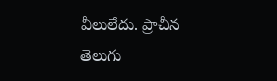వీలులేదు. ప్రాచీన తెలుగు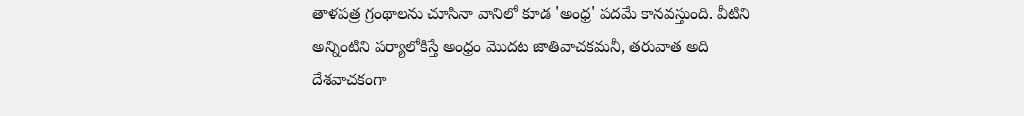తాళపత్ర గ్రంథాలను చూసినా వానిలో కూడ 'అంధ్ర' పదమే కానవస్తుంది. వీటిని అన్నింటిని పర్యాలోకిస్తే అంధ్రం మొదట జాతివాచకమనీ, తరువాత అది దేశవాచకంగా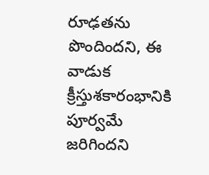రూఢతను పొందిందని, ఈ వాడుక క్రీస్తుశకారంభానికి పూర్వమే జరిగిందని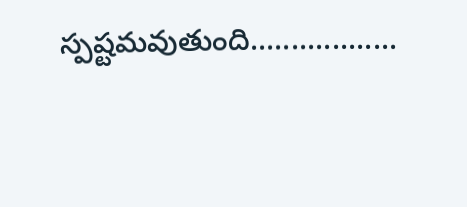స్పష్టమవుతుంది..................